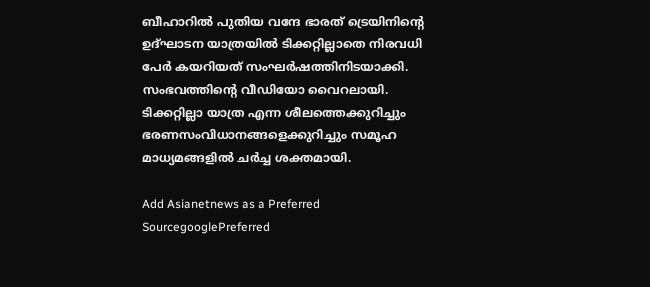ബീഹാറിൽ പുതിയ വന്ദേ ഭാരത് ട്രെയിനിന്‍റെ ഉദ്ഘാടന യാത്രയിൽ ടിക്കറ്റില്ലാതെ നിരവധി പേർ കയറിയത് സംഘർഷത്തിനിടയാക്കി. സംഭവത്തിന്‍റെ വീഡിയോ വൈറലായി. ടിക്കറ്റില്ലാ യാത്ര എന്ന ശീലത്തെക്കുറിച്ചും ഭരണസംവിധാനങ്ങളെക്കുറിച്ചും സമൂഹ മാധ്യമങ്ങളിൽ ചർച്ച ശക്തമായി.

Add Asianetnews as a Preferred SourcegooglePreferred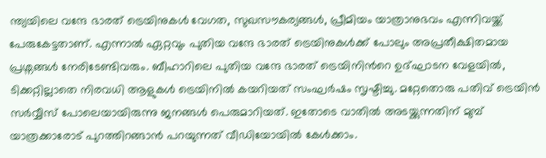ന്ത്യയിലെ വന്ദേ ഭാരത് ട്രെയിനുകൾ വേഗത, സുഖസൗകര്യങ്ങൾ, പ്രീമിയം യാത്രാനുഭവം എന്നിവയ്ക്ക് പേരുകേട്ടതാണ്. എന്നാൽ ഏറ്റവും പുതിയ വന്ദേ ഭാരത് ട്രെയിനുകൾക്ക് പോലും അപ്രതീക്ഷിതമായ പ്രശ്നങ്ങൾ നേരിടേണ്ടിവരും. ബീഹാറിലെ പുതിയ വന്ദേ ഭാരത് ട്രെയിനിന്‍റെ ഉദ്ഘാടന വേളയിൽ, ടിക്കറ്റില്ലാതെ നിരവധി ആളുകൾ ട്രെയിനിൽ കയറിയത് സംഘ‍ർഷം സൃഷ്ടിച്ചു. മറ്റേതൊരു പതിവ് ട്രെയിൻ സ‍ർവ്വീസ് പോലെയായിരുന്നു ജനങ്ങൾ പെരുമാറിയത്. ഇതോടെ വാതിൽ അടയ്ക്കുന്നതിന് മുമ്പ് യാത്രക്കാരോട് പുറത്തിറങ്ങാൻ പറയുന്നത് വീഡിയോയിൽ കേൾക്കാം.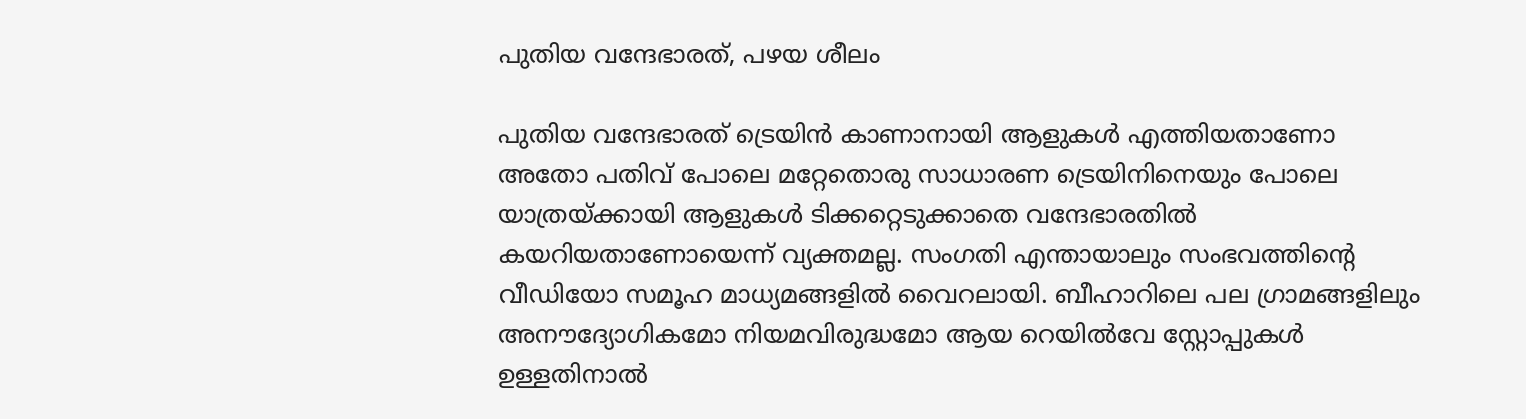പുതിയ വന്ദേഭാരത്, പഴയ ശീലം

പുതിയ വന്ദേഭാരത് ട്രെയിൻ കാണാനായി ആളുകൾ എത്തിയതാണോ അതോ പതിവ് പോലെ മറ്റേതൊരു സാധാരണ ട്രെയിനിനെയും പോലെ യാത്രയ്ക്കായി ആളുകൾ ടിക്കറ്റെടുക്കാതെ വന്ദേഭാരതിൽ കയറിയതാണോയെന്ന് വ്യക്തമല്ല. സംഗതി എന്തായാലും സംഭവത്തിന്‍റെ വീഡിയോ സമൂഹ മാധ്യമങ്ങളിൽ വൈറലായി. ബീഹാറിലെ പല ഗ്രാമങ്ങളിലും അനൗദ്യോഗികമോ നിയമവിരുദ്ധമോ ആയ റെയിൽവേ സ്റ്റോപ്പുകൾ ഉള്ളതിനാൽ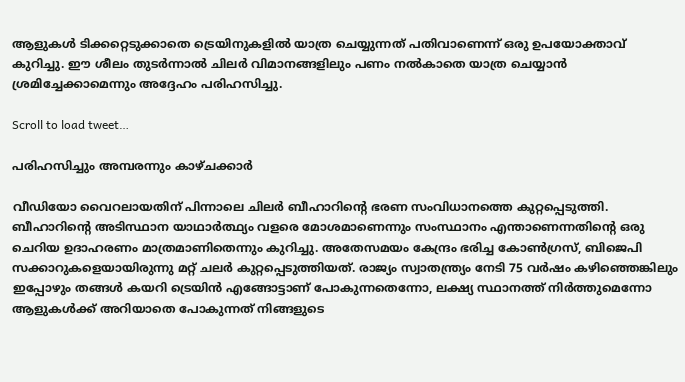ആളുകൾ ടിക്കറ്റെടുക്കാതെ ട്രെയിനുകളിൽ യാത്ര ചെയ്യുന്നത് പതിവാണെന്ന് ഒരു ഉപയോക്താവ് കുറിച്ചു. ഈ ശീലം തുടർന്നാൽ ചിലർ വിമാനങ്ങളിലും പണം നൽകാതെ യാത്ര ചെയ്യാൻ ശ്രമിച്ചേക്കാമെന്നും അദ്ദേഹം പരിഹസിച്ചു.

Scroll to load tweet…

പരിഹസിച്ചും അമ്പരന്നും കാഴ്ചക്കാർ

വീഡിയോ വൈറലായതിന് പിന്നാലെ ചിലർ ബീഹാറിന്‍റെ ഭരണ സംവിധാനത്തെ കുറ്റപ്പെടുത്തി. ബീഹാറിന്‍റെ അടിസ്ഥാന യാഥാർത്ഥ്യം വളരെ മോശമാണെന്നും സംസ്ഥാനം എന്താണെന്നതിന്‍റെ ഒരു ചെറിയ ഉദാഹരണം മാത്രമാണിതെന്നും കുറിച്ചു. അതേസമയം കേന്ദ്രം ഭരിച്ച കോണ്‍ഗ്രസ്, ബിജെപി സ‍ക്കാറുകളെയായിരുന്നു മറ്റ് ചലർ കുറ്റപ്പെടുത്തിയത്. രാജ്യം സ്വാതന്ത്ര്യം നേടി 75 വർഷം കഴിഞ്ഞെങ്കിലും ഇപ്പോഴും തങ്ങൾ കയറി ട്രെയിൻ എങ്ങോട്ടാണ് പോകുന്നതെന്നോ, ലക്ഷ്യ സ്ഥാനത്ത് നിർത്തുമെന്നോ ആളുകൾക്ക് അറിയാതെ പോകുന്നത് നിങ്ങളുടെ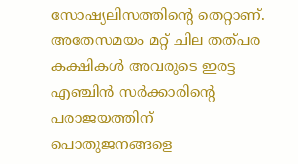സോഷ്യലിസത്തിന്റെ തെറ്റാണ്. അതേസമയം മറ്റ് ചില തത്പര കക്ഷികൾ അവരുടെ ഇരട്ട എഞ്ചിൻ സർക്കാരിന്‍റെ പരാജയത്തിന് പൊതുജനങ്ങളെ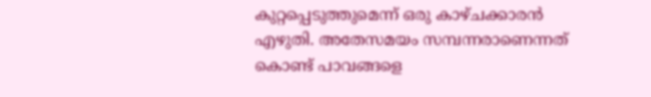കുറ്റപ്പെടുത്തുമെന്ന് ഒരു കാഴ്ചക്കാരൻ എഴുതി. അതേസമയം സമ്പന്നരാണെന്നത് കൊണ്ട് പാവങ്ങളെ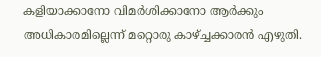കളിയാക്കാനോ വിമർശിക്കാനോ ആ‍ർക്കും അധികാരമില്ലെന്ന് മറ്റൊരു കാഴ്ച്ചക്കാരൻ എഴുതി.